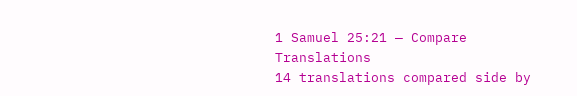1 Samuel 25:21 — Compare Translations
14 translations compared side by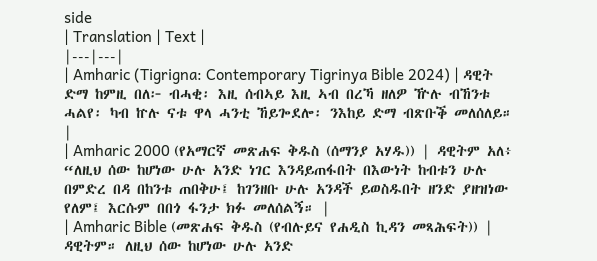side
| Translation | Text |
|---|---|
| Amharic (Tigrigna: Contemporary Tigrinya Bible 2024) | ዳዊት ድማ ከምዚ በለ፦ ብሓቂ፡ እዚ ሰብኣይ እዚ ኣብ በረኻ ዘለዎ ዅሉ ብኸንቱ ሓልየ፡ ካብ ኵሉ ናቱ ዋላ ሓንቲ ኸይጐደሎ፡ ንእከይ ድማ ብጽቡቕ መለሰለይ። |
| Amharic 2000 (የአማርኛ መጽሐፍ ቅዱስ (ሰማንያ አሃዱ)) | ዳዊትም አለ፥ “ለዚህ ሰው ከሆነው ሁሉ አንድ ነገር እንዳይጠፋበት በእውነት ከብቱን ሁሉ በምድረ በዳ በከንቱ ጠበቅሁ፤ ከገንዘቡ ሁሉ አንዳች ይወስዱበት ዘንድ ያዘዝነው የለም፤ እርሱም በበጎ ፋንታ ክፉ መለሰልኝ። |
| Amharic Bible (መጽሐፍ ቅዱስ (የብሉይና የሐዲስ ኪዳን መጻሕፍት)) | ዳዊትም። ለዚህ ሰው ከሆነው ሁሉ አንድ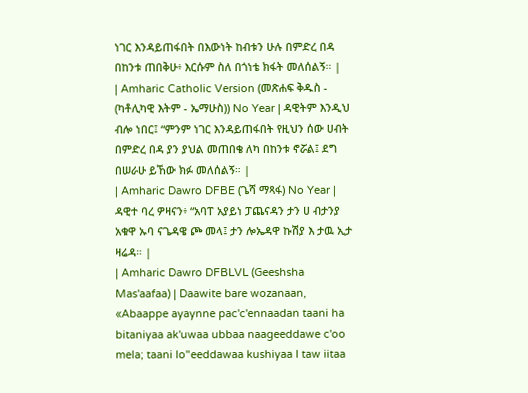ነገር እንዳይጠፋበት በእውነት ከብቱን ሁሉ በምድረ በዳ በከንቱ ጠበቅሁ፥ እርሱም ስለ በጎነቴ ክፋት መለሰልኝ። |
| Amharic Catholic Version (መጽሐፍ ቅዱስ - (ካቶሊካዊ እትም - ኤማሁስ)) No Year | ዳዊትም እንዲህ ብሎ ነበር፤ “ምንም ነገር እንዳይጠፋበት የዚህን ሰው ሀብት በምድረ በዳ ያን ያህል መጠበቄ ለካ በከንቱ ኖሯል፤ ደግ በሠራሁ ይኸው ክፉ መለሰልኝ። |
| Amharic Dawro DFBE (ጌሻ ማጻፋ) No Year | ዳዊተ ባረ ዎዛናን፥ “አባፐ አያይነ ፓጨናዳን ታን ሀ ብታንያ አቁዋ ኡባ ናጌዳዌ ጮ መላ፤ ታን ሎኤዳዋ ኩሽያ እ ታዉ ኢታ ዛሬዳ። |
| Amharic Dawro DFBLVL (Geeshsha Mas'aafaa) | Daawite bare wozanaan, «Abaappe ayaynne pac'c'ennaadan taani ha bitaniyaa ak'uwaa ubbaa naageeddawe c'oo mela; taani lo"eeddawaa kushiyaa I taw iitaa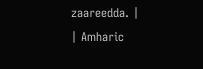zaareedda. |
| Amharic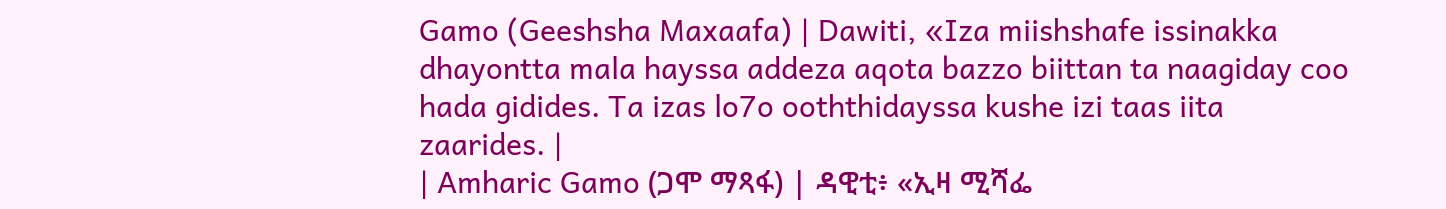Gamo (Geeshsha Maxaafa) | Dawiti, «Iza miishshafe issinakka dhayontta mala hayssa addeza aqota bazzo biittan ta naagiday coo hada gidides. Ta izas lo7o ooththidayssa kushe izi taas iita zaarides. |
| Amharic Gamo (ጋሞ ማጻፋ) | ዳዊቲ፥ «ኢዛ ሚሻፌ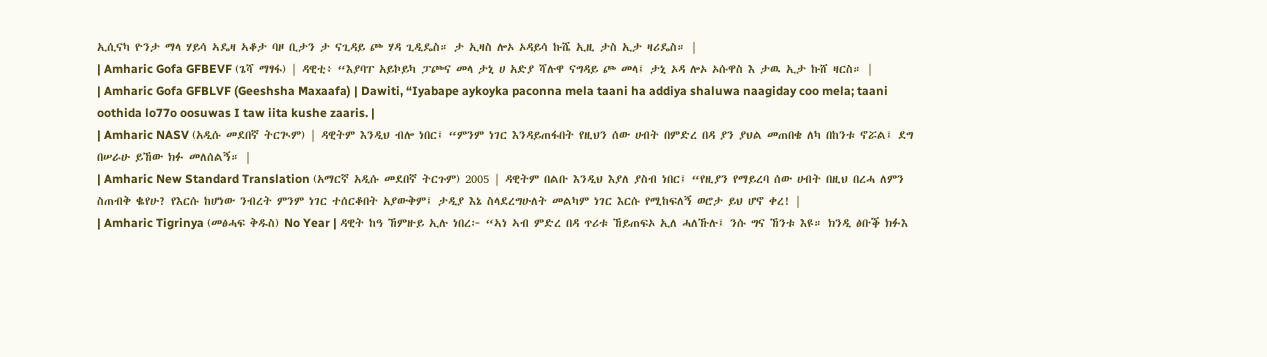ኢሲናካ ዮንታ ማላ ሃይሳ ኣዴዛ ኣቆታ ባዞ ቢታን ታ ናጊዳይ ጮ ሃዳ ጊዲዴስ። ታ ኢዛስ ሎኦ ኦዳይሳ ኩሼ ኢዚ ታስ ኢታ ዛሪዴስ። |
| Amharic Gofa GFBEVF (ጌሻ ማፃፋ) | ዳዊቲ፥ “እያባፐ አይኮይካ ፓጮና መላ ታኒ ሀ አድያ ሻሉዋ ናግዳይ ጮ መላ፤ ታኒ ኦዳ ሎኦ ኦሱዋስ እ ታዉ ኢታ ኩሸ ዛርስ። |
| Amharic Gofa GFBLVF (Geeshsha Maxaafa) | Dawiti, “Iyabape aykoyka paconna mela taani ha addiya shaluwa naagiday coo mela; taani oothida lo77o oosuwas I taw iita kushe zaaris. |
| Amharic NASV (አዲሱ መደበኛ ትርጒም) | ዳዊትም እንዲህ ብሎ ነበር፤ “ምንም ነገር እንዳይጠፋበት የዚህን ሰው ሀብት በምድረ በዳ ያን ያህል መጠበቄ ለካ በከንቱ ኖሯል፤ ደግ በሠራሁ ይኸው ክፉ መለሰልኝ። |
| Amharic New Standard Translation (አማርኛ አዲሱ መደበኛ ትርጉም) 2005 | ዳዊትም በልቡ እንዲህ እያለ ያስብ ነበር፤ “የዚያን የማይረባ ሰው ሀብት በዚህ በረሓ ለምን ስጠብቅ ቈየሁ? የእርሱ ከሆነው ንብረት ምንም ነገር ተሰርቆበት አያውቅም፤ ታዲያ እኔ ስላደረግሁለት መልካም ነገር እርሱ የሚከፍለኝ ወሮታ ይህ ሆኖ ቀረ! |
| Amharic Tigrinya (መፅሓፍ ቅዱስ) No Year | ዳዊት ከዓ ኸምዙይ ኢሉ ነበረ፦ “ኣነ ኣብ ምድረ በዳ ጥሪቱ ኸይጠፍኦ ኢለ ሓለኹሉ፤ ንሱ ግና ኸንቱ እዩ። ክንዲ ፅቡቕ ክፉእ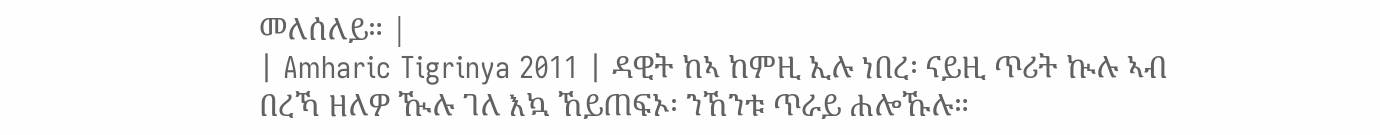መለሰለይ። |
| Amharic Tigrinya 2011 | ዳዊት ከኣ ከምዚ ኢሉ ነበረ፡ ናይዚ ጥሪት ኲሉ ኣብ በረኻ ዘለዎ ዂሉ ገለ እኳ ኸይጠፍኦ፡ ንኸንቱ ጥራይ ሐሎኹሉ።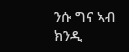ንሱ ግና ኣብ ክንዲ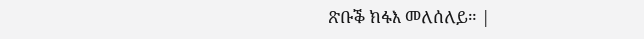ጽቡቕ ክፋእ መለሰለይ። |